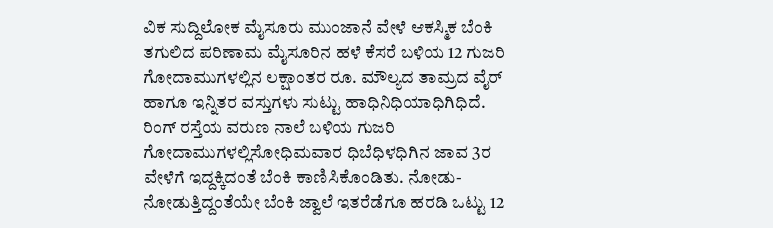ವಿಕ ಸುದ್ದಿಲೋಕ ಮೈಸೂರು ಮುಂಜಾನೆ ವೇಳೆ ಆಕಸ್ಮಿಕ ಬೆಂಕಿ ತಗುಲಿದ ಪರಿಣಾಮ ಮೈಸೂರಿನ ಹಳೆ ಕೆಸರೆ ಬಳಿಯ 12 ಗುಜರಿ ಗೋದಾಮುಗಳಲ್ಲಿನ ಲಕ್ಷಾಂತರ ರೂ. ಮೌಲ್ಯದ ತಾಮ್ರದ ವೈರ್ ಹಾಗೂ ಇನ್ನಿತರ ವಸ್ತುಗಳು ಸುಟ್ಟು ಹಾಧಿನಿಧಿಯಾಧಿಗಿಧಿದೆ. ರಿಂಗ್ ರಸ್ತೆಯ ವರುಣ ನಾಲೆ ಬಳಿಯ ಗುಜರಿ ಗೋದಾಮುಗಳಲ್ಲಿಸೋಧಿಮವಾರ ಧಿಬೆಧಿಳಧಿಗಿನ ಜಾವ 3ರ ವೇಳೆಗೆ ಇದ್ದಕ್ಕಿದಂತೆ ಬೆಂಕಿ ಕಾಣಿಸಿಕೊಂಡಿತು. ನೋಡು-ನೋಡುತ್ತಿದ್ದಂತೆಯೇ ಬೆಂಕಿ ಜ್ವಾಲೆ ಇತರೆಡೆಗೂ ಹರಡಿ ಒಟ್ಟು 12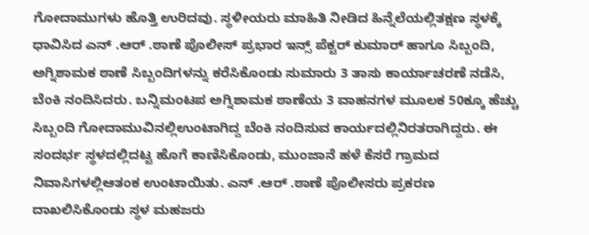ಗೋದಾಮುಗಳು ಹೊತ್ತಿ ಉರಿದವು. ಸ್ಥಳೀಯರು ಮಾಹಿತಿ ನೀಡಿದ ಹಿನ್ನೆಲೆಯಲ್ಲಿತಕ್ಷಣ ಸ್ಥಳಕ್ಕೆ ಧಾವಿಸಿದ ಎನ್ .ಆರ್ .ಠಾಣೆ ಪೊಲೀಸ್ ಪ್ರಭಾರ ಇನ್ಸ್ ಪೆಕ್ಟರ್ ಕುಮಾರ್ ಹಾಗೂ ಸಿಬ್ಬಂದಿ, ಅಗ್ನಿಶಾಮಕ ಠಾಣೆ ಸಿಬ್ಬಂದಿಗಳನ್ನು ಕರೆಸಿಕೊಂಡು ಸುಮಾರು 3 ತಾಸು ಕಾರ್ಯಾಚರಣೆ ನಡೆಸಿ, ಬೆಂಕಿ ನಂದಿಸಿದರು. ಬನ್ನಿಮಂಟಪ ಅಗ್ನಿಶಾಮಕ ಠಾಣೆಯ 3 ವಾಹನಗಳ ಮೂಲಕ 50ಕ್ಕೂ ಹೆಚ್ಚು ಸಿಬ್ಬಂದಿ ಗೋದಾಮುವಿನಲ್ಲಿಉಂಟಾಗಿದ್ದ ಬೆಂಕಿ ನಂದಿಸುವ ಕಾರ್ಯದಲ್ಲಿನಿರತರಾಗಿದ್ದರು. ಈ ಸಂದರ್ಭ ಸ್ಥಳದಲ್ಲಿದಟ್ಟ ಹೊಗೆ ಕಾಣಿಸಿಕೊಂಡು, ಮುಂಜಾನೆ ಹಳೆ ಕೆಸರೆ ಗ್ರಾಮದ ನಿವಾಸಿಗಳಲ್ಲಿಆತಂಕ ಉಂಟಾಯಿತು. ಎನ್ .ಆರ್ .ಠಾಣೆ ಪೊಲೀಸರು ಪ್ರಕರಣ ದಾಖಲಿಸಿಕೊಂಡು ಸ್ಥಳ ಮಹಜರು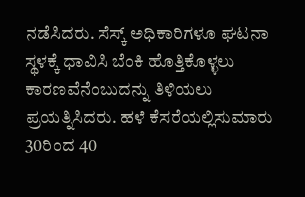ನಡೆಸಿದರು. ಸೆಸ್ಕ್ ಅಧಿಕಾರಿಗಳೂ ಘಟನಾ ಸ್ಥಳಕ್ಕೆ ಧಾವಿಸಿ ಬೆಂಕಿ ಹೊತ್ತಿಕೊಳ್ಳಲು ಕಾರಣವೆನೆಂಬುದನ್ನು ತಿಳಿಯಲು ಪ್ರಯತ್ನಿಸಿದರು. ಹಳೆ ಕೆಸರೆಯಲ್ಲಿಸುಮಾರು 30ರಿಂದ 40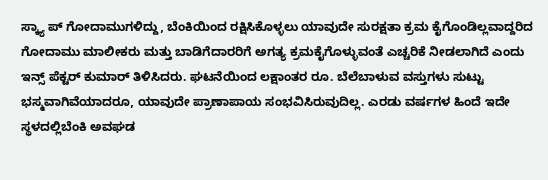ಸ್ಕ್ಯಾ ಪ್ ಗೋದಾಮುಗಳಿದ್ದು, ಬೆಂಕಿಯಿಂದ ರಕ್ಷಿಸಿಕೊಳ್ಳಲು ಯಾವುದೇ ಸುರಕ್ಷತಾ ಕ್ರಮ ಕೈಗೊಂಡಿಲ್ಲವಾದ್ದರಿದ ಗೋದಾಮು ಮಾಲೀಕರು ಮತ್ತು ಬಾಡಿಗೆದಾರರಿಗೆ ಅಗತ್ಯ ಕ್ರಮಕೈಗೊಳ್ಳುವಂತೆ ಎಚ್ಚರಿಕೆ ನೀಡಲಾಗಿದೆ ಎಂದು ಇನ್ಸ್ ಪೆಕ್ಟರ್ ಕುಮಾರ್ ತಿಳಿಸಿದರು. ಘಟನೆಯಿಂದ ಲಕ್ಷಾಂತರ ರೂ. ಬೆಲೆಬಾಳುವ ವಸ್ತುಗಳು ಸುಟ್ಟು ಭಸ್ಮವಾಗಿವೆಯಾದರೂ, ಯಾವುದೇ ಪ್ರಾಣಾಪಾಯ ಸಂಭವಿಸಿರುವುದಿಲ್ಲ. ಎರಡು ವರ್ಷಗಳ ಹಿಂದೆ ಇದೇ ಸ್ಥಳದಲ್ಲಿಬೆಂಕಿ ಅವಘಡ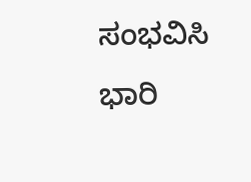ಸಂಭವಿಸಿ ಭಾರಿ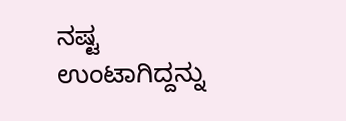ನಷ್ಟ ಉಂಟಾಗಿದ್ದನ್ನು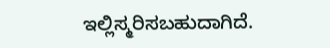ಇಲ್ಲಿಸ್ಮರಿಸಬಹುದಾಗಿದೆ.